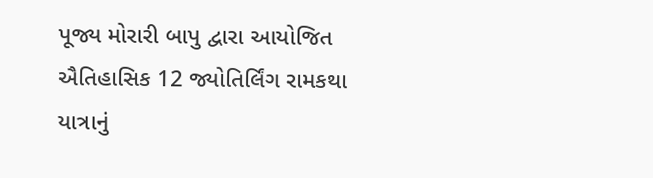પૂજ્ય મોરારી બાપુ દ્વારા આયોજિત ઐતિહાસિક 12 જ્યોતિર્લિંગ રામકથા યાત્રાનું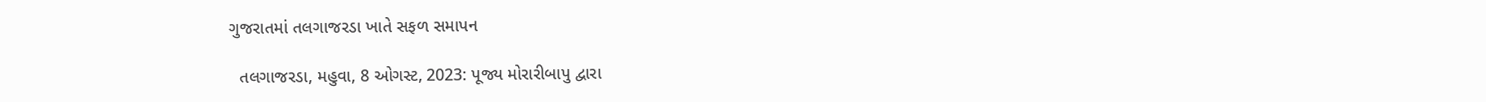ગુજરાતમાં તલગાજરડા ખાતે સફળ સમાપન

  તલગાજરડા, મહુવા, 8 ઓગસ્ટ, 2023: પૂજ્ય મોરારીબાપુ દ્વારા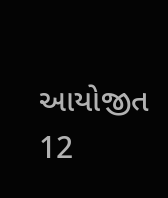આયોજીત 12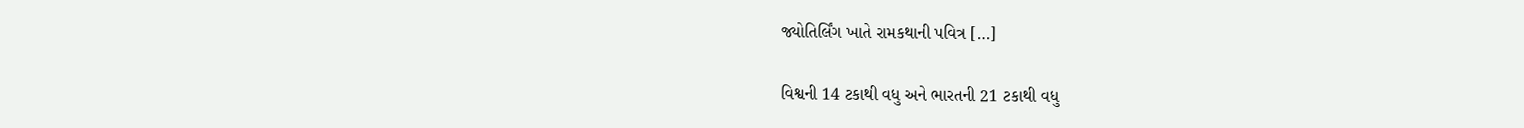જ્યોતિર્લિંગ ખાતે રામકથાની પવિત્ર […]

વિશ્વની 14 ટકાથી વધુ અને ભારતની 21 ટકાથી વધુ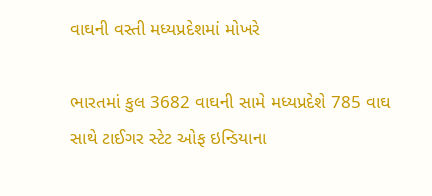વાઘની વસ્તી મધ્યપ્રદેશમાં મોખરે

ભારતમાં કુલ 3682 વાઘની સામે મધ્યપ્રદેશે 785 વાઘ સાથે ટાઈગર સ્ટેટ ઓફ ઇન્ડિયાના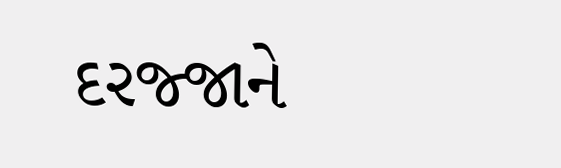દરજ્જાને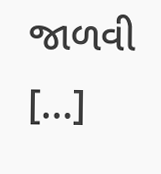જાળવી […]